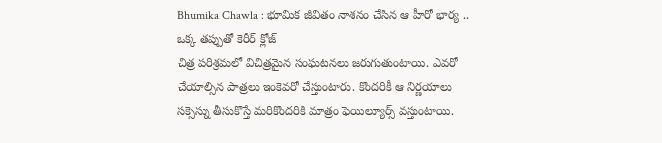Bhumika Chawla : భూమిక జీవితం నాశనం చేసిన ఆ హీరో భార్య .. ఒక్క తప్పుతో కెరీర్ క్లోజ్
చిత్ర పరిశ్రమలో విచిత్రమైన సంఘటనలు జరుగుతుంటాయి. ఎవరో చేయాల్సిన పాత్రలు ఇంకెవరో చేస్తుంటారు. కొందరికీ ఆ నిర్ణయాలు సక్సెస్ను తీసుకొస్తే మరికొందరికి మాత్రం ఫెయిల్యూర్స్ వస్తుంటాయి.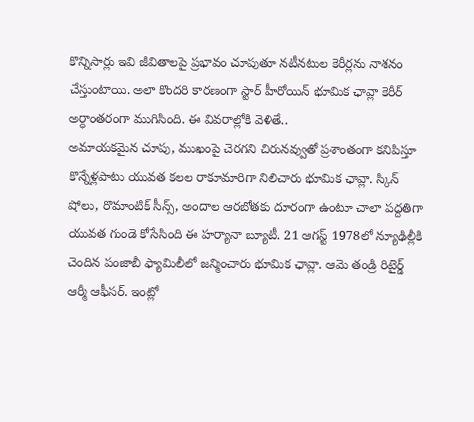కొన్నిసార్లు ఇవి జీవితాలపై ప్రభావం చూపుతూ నటీనటుల కెరీర్లను నాశనం చేస్తుంటాయి. అలా కొందరి కారణంగా స్టార్ హీరోయిన్ భూమిక ఛావ్లా కెరీర్ అర్ధాంతరంగా ముగిసింది. ఈ వివరాల్లోకి వెళితే..
అమాయకమైన చూపు, ముఖంపై చెరగని చిరునవ్వుతో ప్రశాంతంగా కనిపిస్తూ కొన్నేళ్లపాటు యువత కలల రాకూమారిగా నిలిచారు భూమిక ఛావ్లా. స్కిన్ షోలు, రొమాంటిక్ సీన్స్, అందాల ఆరబోతకు దూరంగా ఉంటూ చాలా పద్దతిగా యువత గుండె కోసేసింది ఈ హర్యానా బ్యూటీ. 21 ఆగస్ట్ 1978లో న్యూఢిల్లీకి చెందిన పంజాబీ ఫ్యామిలీలో జన్మించారు భూమిక ఛావ్లా. ఆమె తండ్రి రిటైర్డ్ ఆర్మీ ఆఫీసర్. ఇంట్లో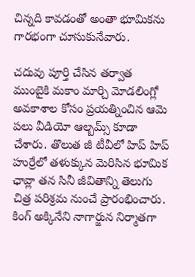చిన్నది కావడంతో అంతా భూమికను గారభంగా చూసుకునేవారు.

చదువు పూర్తి చేసిన తర్వాత ముంబైకి మకాం మార్చి మోడలింగ్లో అవకాశాల కోసం ప్రయత్నించిన ఆమె పలు వీడియో ఆల్బమ్స్ కూడా చేశారు. తొలుత జీ టీవీలో హిప్ హిప్ హుర్రేలో తళుక్కున మెరిసిన భూమిక ఛావ్లా తన సినీ జీవితాన్ని తెలుగు చిత్ర పరిశ్రమ నుంచే ప్రారంభించారు. కింగ్ అక్కినేని నాగార్జున నిర్మాతగా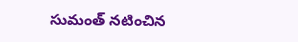సుమంత్ నటించిన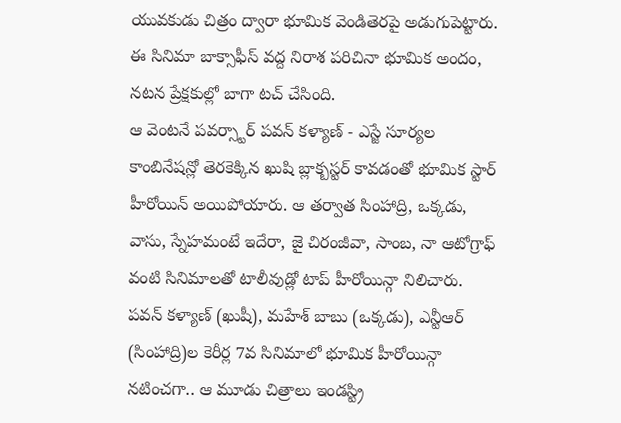యువకుడు చిత్రం ద్వారా భూమిక వెండితెరపై అడుగుపెట్టారు. ఈ సినిమా బాక్సాఫీస్ వద్ద నిరాశ పరిచినా భూమిక అందం, నటన ప్రేక్షకుల్లో బాగా టచ్ చేసింది.
ఆ వెంటనే పవర్స్టార్ పవన్ కళ్యాణ్ - ఎస్జే సూర్యల కాంబినేషన్లో తెరకెక్కిన ఖుషి బ్లాక్బస్టర్ కావడంతో భూమిక స్టార్ హీరోయిన్ అయిపోయారు. ఆ తర్వాత సింహాద్రి, ఒక్కడు, వాసు, స్నేహమంటే ఇదేరా, జై చిరంజీవా, సాంబ, నా ఆటోగ్రాఫ్ వంటి సినిమాలతో టాలీవుడ్లో టాప్ హీరోయిన్గా నిలిచారు. పవన్ కళ్యాణ్ (ఖుషీ), మహేశ్ బాబు (ఒక్కడు), ఎన్టీఆర్ (సింహాద్రి)ల కెరీర్ల 7వ సినిమాలో భూమిక హీరోయిన్గా నటించగా.. ఆ మూడు చిత్రాలు ఇండస్ట్రి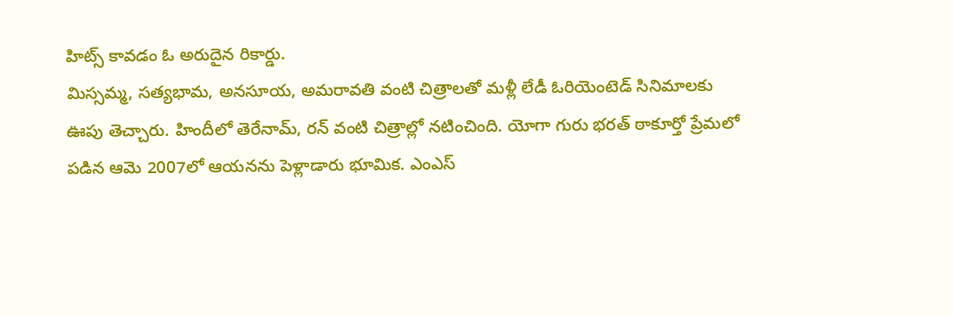హిట్స్ కావడం ఓ అరుదైన రికార్డు.
మిస్సమ్మ, సత్యభామ, అనసూయ, అమరావతి వంటి చిత్రాలతో మళ్లీ లేడీ ఓరియెంటెడ్ సినిమాలకు ఊపు తెచ్చారు. హిందీలో తెరేనామ్, రన్ వంటి చిత్రాల్లో నటించింది. యోగా గురు భరత్ ఠాకూర్తో ప్రేమలో పడిన ఆమె 2007లో ఆయనను పెళ్లాడారు భూమిక. ఎంఎస్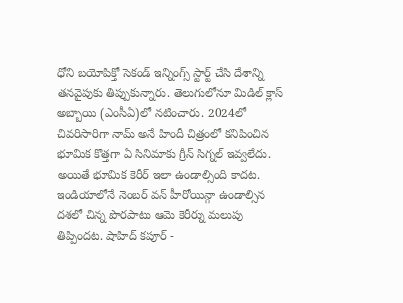ధోని బయోపిక్తో సెకండ్ ఇన్నింగ్స్ స్టార్ట్ చేసి దేశాన్ని తనవైపుకు తిప్పుకున్నారు. తెలుగులోనూ మిడిల్ క్లాస్ అబ్బాయి (ఎంసీఏ)లో నటించారు. 2024లో చివరిసారిగా నామ్ అనే హిందీ చిత్రంలో కనిపించిన భూమిక కొత్తగా ఏ సినిమాకు గ్రీన్ సిగ్నల్ ఇవ్వలేదు.
అయితే భూమిక కెరీర్ ఇలా ఉండాల్సింది కాదట. ఇండియాలోనే నెంబర్ వన్ హీరోయిన్గా ఉండాల్సిన దశలో చిన్న పొరపాటు ఆమె కెరీర్ను మలుపు తిప్పిందట. షాహిద్ కపూర్ -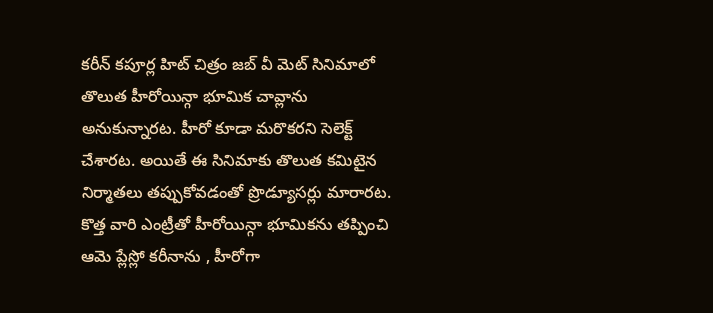కరీన్ కపూర్ల హిట్ చిత్రం జబ్ వీ మెట్ సినిమాలో తొలుత హీరోయిన్గా భూమిక చావ్లాను అనుకున్నారట. హీరో కూడా మరొకరని సెలెక్ట్ చేశారట. అయితే ఈ సినిమాకు తొలుత కమిటైన నిర్మాతలు తప్పుకోవడంతో ప్రొడ్యూసర్లు మారారట. కొత్త వారి ఎంట్రీతో హీరోయిన్గా భూమికను తప్పించి ఆమె ప్లేస్లో కరీనాను , హీరోగా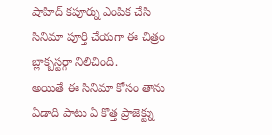షాహిద్ కపూర్ను ఎంపిక చేసి సినిమా పూర్తి చేయగా ఈ చిత్రం బ్లాక్బస్టర్గా నిలిచింది.
అయితే ఈ సినిమా కోసం తాను ఏడాది పాటు ఏ కొత్త ప్రాజెక్ట్ను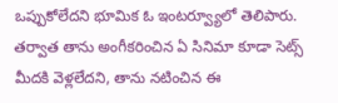ఒప్పుకోలేదని భూమిక ఓ ఇంటర్వ్యూలో తెలిపారు. తర్వాత తాను అంగీకరించిన ఏ సినిమా కూడా సెట్స్ మీదకి వెళ్లలేదని, తాను నటించిన ఈ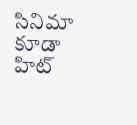సినిమా కూడా హిట్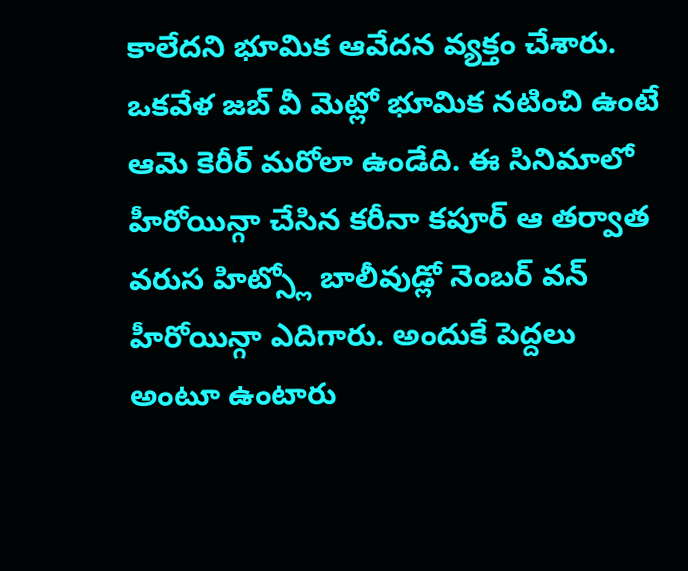కాలేదని భూమిక ఆవేదన వ్యక్తం చేశారు. ఒకవేళ జబ్ వీ మెట్లో భూమిక నటించి ఉంటే ఆమె కెరీర్ మరోలా ఉండేది. ఈ సినిమాలో హీరోయిన్గా చేసిన కరీనా కపూర్ ఆ తర్వాత వరుస హిట్స్లో బాలీవుడ్లో నెంబర్ వన్ హీరోయిన్గా ఎదిగారు. అందుకే పెద్దలు అంటూ ఉంటారు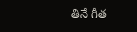తినే గీత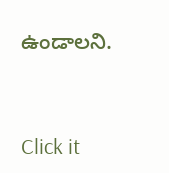ఉండాలని.


Click it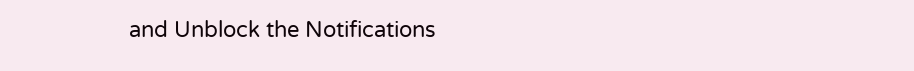and Unblock the Notifications